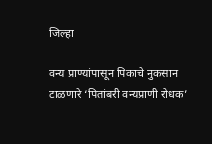जिल्हा

वन्य प्राण्यांपासून पिकाचे नुकसान टाळणारे ‘पितांबरी वन्यप्राणी रोधक’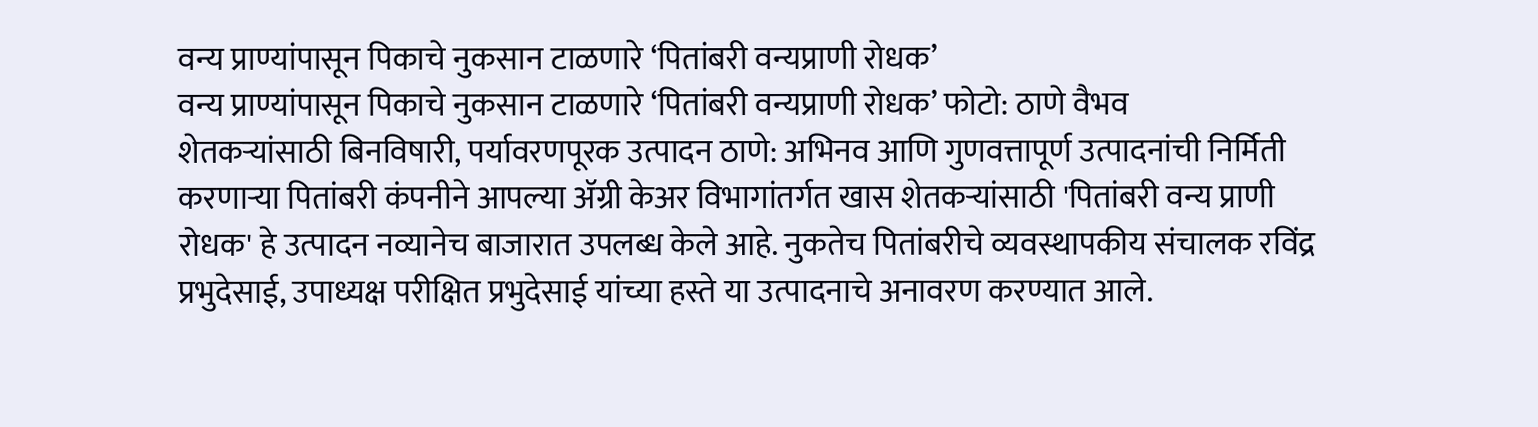वन्य प्राण्यांपासून पिकाचे नुकसान टाळणारे ‘पितांबरी वन्यप्राणी रोधक’
वन्य प्राण्यांपासून पिकाचे नुकसान टाळणारे ‘पितांबरी वन्यप्राणी रोधक’ फोटो: ठाणे वैभव
शेतकऱ्यांसाठी बिनविषारी, पर्यावरणपूरक उत्पादन ठाणे: अभिनव आणि गुणवत्तापूर्ण उत्पादनांची निर्मिती करणाऱ्या पितांबरी कंपनीने आपल्या ॲग्री केअर विभागांतर्गत खास शेतकऱ्यांसाठी 'पितांबरी वन्य प्राणी रोधक' हे उत्पादन नव्यानेच बाजारात उपलब्ध केले आहे. नुकतेच पितांबरीचे व्यवस्थापकीय संचालक रविंद्र प्रभुदेसाई, उपाध्यक्ष परीक्षित प्रभुदेसाई यांच्या हस्ते या उत्पादनाचे अनावरण करण्यात आले.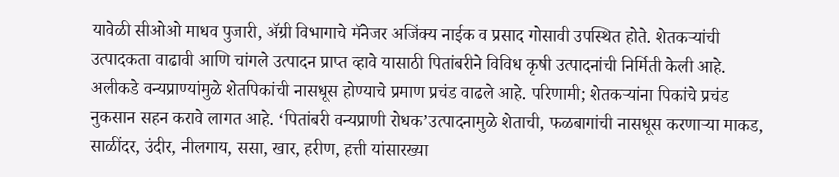यावेळी सीओओ माधव पुजारी, ॲग्री विभागाचे मॅनेजर अजिंक्य नाईक व प्रसाद गोसावी उपस्थित होते. शेतकऱ्यांची उत्पादकता वाढावी आणि चांगले उत्पादन प्राप्त व्हावे यासाठी पितांबरीने विविध कृषी उत्पादनांची निर्मिती केली आहे. अलीकडे वन्यप्राण्यांमुळे शेतपिकांची नासधूस होण्याचे प्रमाण प्रचंड वाढले आहे. परिणामी; शेतकऱ्यांना पिकांचे प्रचंड नुकसान सहन करावे लागत आहे. ‘पितांबरी वन्यप्राणी रोधक’उत्पादनामुळे शेताची, फळबागांची नासधूस करणाऱ्या माकड, साळींदर, उंदीर, नीलगाय, ससा, खार, हरीण, हत्ती यांसारख्या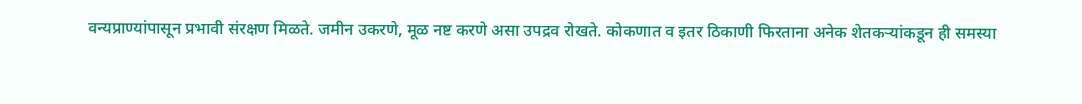वन्यप्राण्यांपासून प्रभावी संरक्षण मिळते. जमीन उकरणे, मूळ नष्ट करणे असा उपद्रव रोखते. कोकणात व इतर ठिकाणी फिरताना अनेक शेतकऱ्यांकडून ही समस्या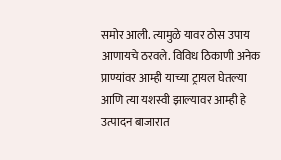समोर आली. त्यामुळे यावर ठोस उपाय आणायचे ठरवले. विविध ठिकाणी अनेक प्राण्यांवर आम्ही याच्या ट्रायल घेतल्या आणि त्या यशस्वी झाल्यावर आम्ही हे उत्पादन बाजारात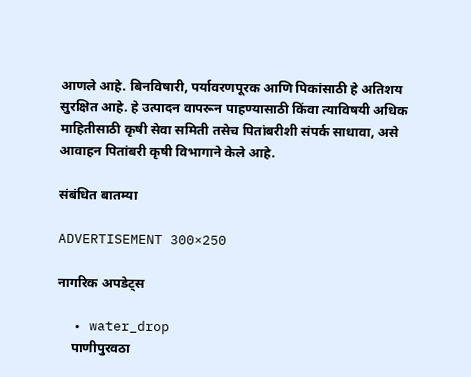आणले आहे. बिनविषारी, पर्यावरणपूरक आणि पिकांसाठी हे अतिशय सुरक्षित आहे. हे उत्पादन वापरून पाहण्यासाठी किंवा त्याविषयी अधिक माहितीसाठी कृषी सेवा समिती तसेच पितांबरीशी संपर्क साधावा, असे आवाहन पितांबरी कृषी विभागाने केले आहे.

संबंधित बातम्या

ADVERTISEMENT 300×250

नागरिक अपडेट्स

  • water_drop
    पाणीपुरवठा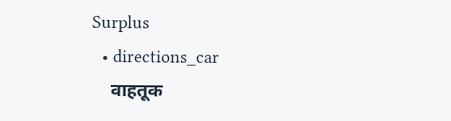Surplus
  • directions_car
    वाहतूक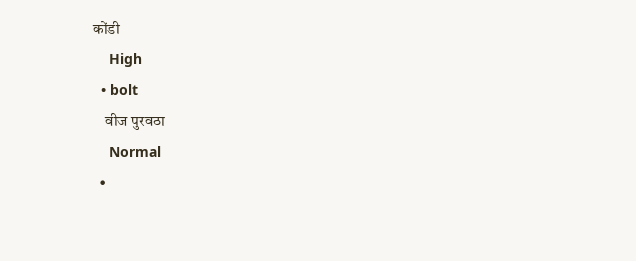कोंडी
    High
  • bolt
    वीज पुरवठा
    Normal
  •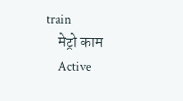train
    मेट्रो काम
    Active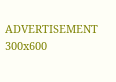ADVERTISEMENT 300x600